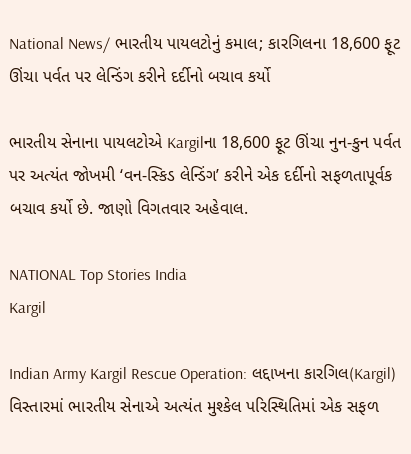National News/ ભારતીય પાયલટોનું કમાલ; કારગિલના 18,600 ફૂટ ઊંચા પર્વત પર લેન્ડિંગ કરીને દર્દીનો બચાવ કર્યો

ભારતીય સેનાના પાયલટોએ Kargilના 18,600 ફૂટ ઊંચા નુન-કુન પર્વત પર અત્યંત જોખમી ‘વન-સ્કિડ લેન્ડિંગ’ કરીને એક દર્દીનો સફળતાપૂર્વક બચાવ કર્યો છે. જાણો વિગતવાર અહેવાલ.

NATIONAL Top Stories India
Kargil

Indian Army Kargil Rescue Operation: લદ્દાખના કારગિલ(Kargil) વિસ્તારમાં ભારતીય સેનાએ અત્યંત મુશ્કેલ પરિસ્થિતિમાં એક સફળ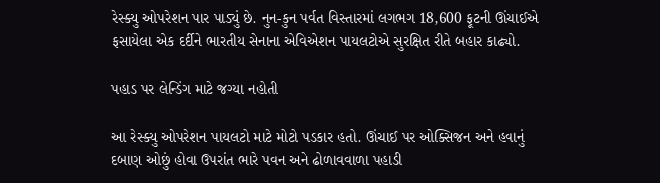રેસ્ક્યુ ઓપરેશન પાર પાડ્યું છે. નુન-કુન પર્વત વિસ્તારમાં લગભગ 18,600 ફૂટની ઊંચાઈએ ફસાયેલા એક દર્દીને ભારતીય સેનાના એવિએશન પાયલટોએ સુરક્ષિત રીતે બહાર કાઢ્યો.

પહાડ પર લેન્ડિંગ માટે જગ્યા નહોતી

આ રેસ્ક્યુ ઓપરેશન પાયલટો માટે મોટો પડકાર હતો. ઊંચાઈ પર ઓક્સિજન અને હવાનું દબાણ ઓછું હોવા ઉપરાંત ભારે પવન અને ઢોળાવવાળા પહાડી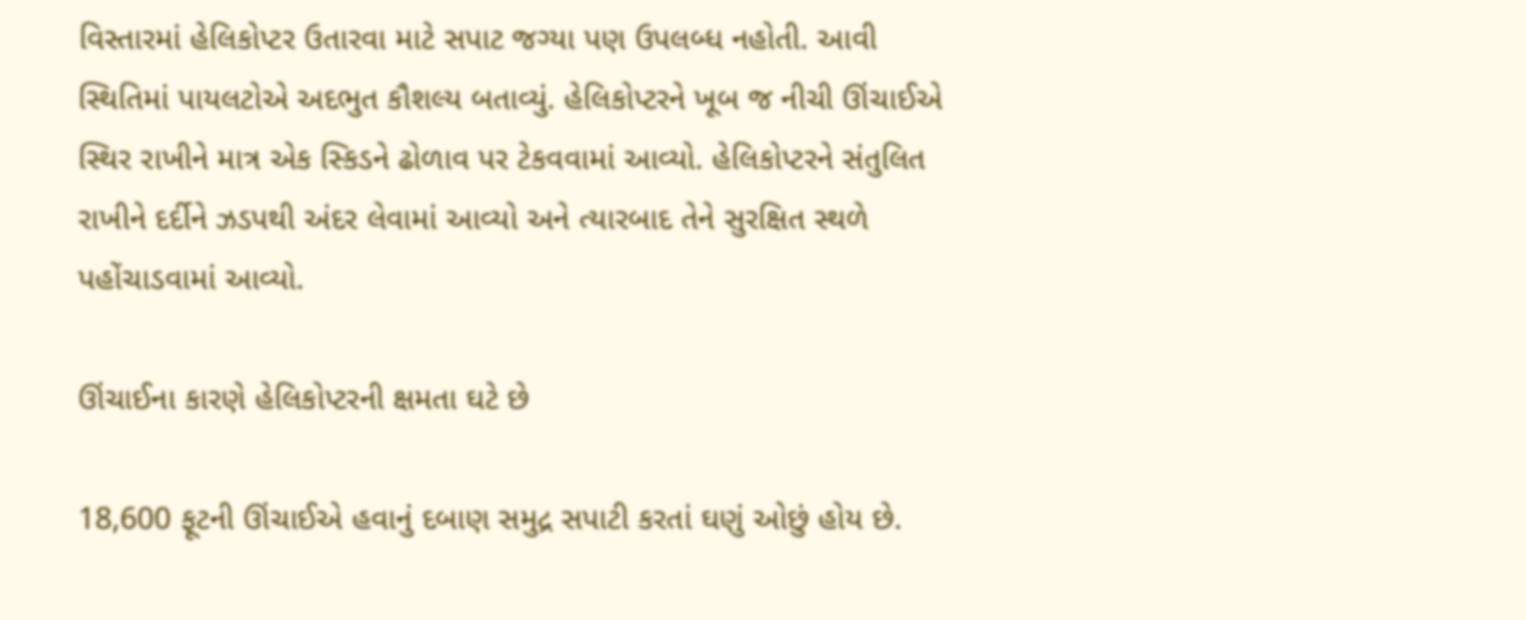વિસ્તારમાં હેલિકોપ્ટર ઉતારવા માટે સપાટ જગ્યા પણ ઉપલબ્ધ નહોતી. આવી સ્થિતિમાં પાયલટોએ અદભુત કૌશલ્ય બતાવ્યું. હેલિકોપ્ટરને ખૂબ જ નીચી ઊંચાઈએ સ્થિર રાખીને માત્ર એક સ્કિડને ઢોળાવ પર ટેકવવામાં આવ્યો. હેલિકોપ્ટરને સંતુલિત રાખીને દર્દીને ઝડપથી અંદર લેવામાં આવ્યો અને ત્યારબાદ તેને સુરક્ષિત સ્થળે પહોંચાડવામાં આવ્યો.

ઊંચાઈના કારણે હેલિકોપ્ટરની ક્ષમતા ઘટે છે

18,600 ફૂટની ઊંચાઈએ હવાનું દબાણ સમુદ્ર સપાટી કરતાં ઘણું ઓછું હોય છે.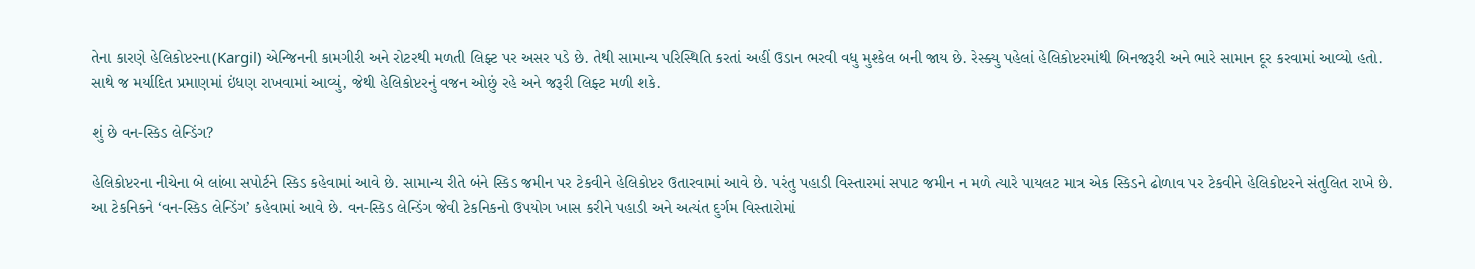તેના કારણે હેલિકોપ્ટરના(Kargil) એન્જિનની કામગીરી અને રોટરથી મળતી લિફ્ટ પર અસર પડે છે. તેથી સામાન્ય પરિસ્થિતિ કરતાં અહીં ઉડાન ભરવી વધુ મુશ્કેલ બની જાય છે. રેસ્ક્યુ પહેલાં હેલિકોપ્ટરમાંથી બિનજરૂરી અને ભારે સામાન દૂર કરવામાં આવ્યો હતો. સાથે જ મર્યાદિત પ્રમાણમાં ઇંધણ રાખવામાં આવ્યું, જેથી હેલિકોપ્ટરનું વજન ઓછું રહે અને જરૂરી લિફ્ટ મળી શકે.

શું છે વન-સ્કિડ લેન્ડિંગ?

હેલિકોપ્ટરના નીચેના બે લાંબા સપોર્ટને સ્કિડ કહેવામાં આવે છે. સામાન્ય રીતે બંને સ્કિડ જમીન પર ટેકવીને હેલિકોપ્ટર ઉતારવામાં આવે છે. પરંતુ પહાડી વિસ્તારમાં સપાટ જમીન ન મળે ત્યારે પાયલટ માત્ર એક સ્કિડને ઢોળાવ પર ટેકવીને હેલિકોપ્ટરને સંતુલિત રાખે છે. આ ટેકનિકને ‘વન-સ્કિડ લેન્ડિંગ’ કહેવામાં આવે છે. વન-સ્કિડ લેન્ડિંગ જેવી ટેકનિકનો ઉપયોગ ખાસ કરીને પહાડી અને અત્યંત દુર્ગમ વિસ્તારોમાં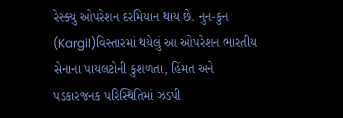રેસ્ક્યુ ઓપરેશન દરમિયાન થાય છે. નુન-કુન (Kargil)વિસ્તારમાં થયેલું આ ઓપરેશન ભારતીય સેનાના પાયલટોની કુશળતા, હિંમત અને પડકારજનક પરિસ્થિતિમાં ઝડપી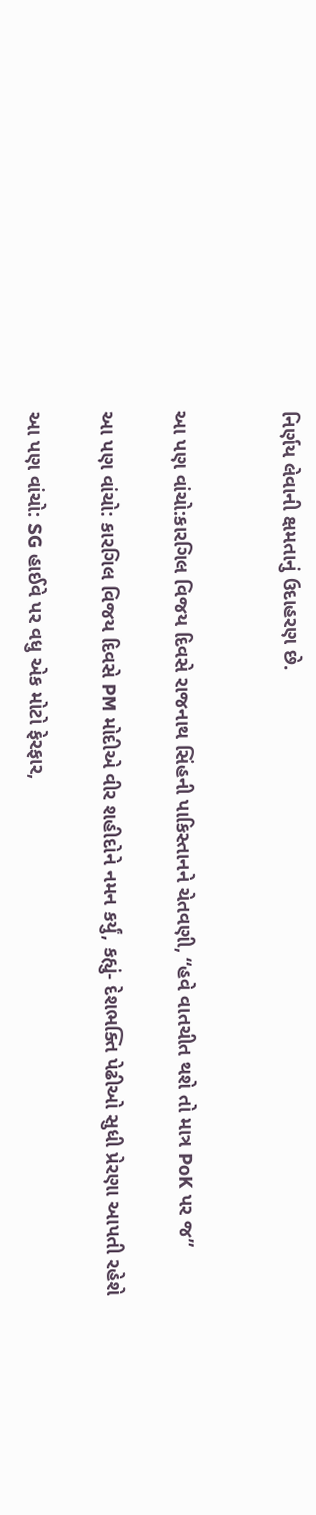નિર્ણય લેવાની ક્ષમતાનું ઉદાહરણ છે.


આ પણ વાંચો:કારગિલ વિજય દિવસે રાજનાથ સિંહની પાકિસ્તાનને ચેતવણી, “હવે વાતચીત થશે તો માત્ર PoK પર જ”

આ પણ વાંચો: કારગિલ વિજય દિવસે PM મોદીએ વીર શહીદોને નમન કર્યું, કહ્યું- દેશભક્તિ પેઢીઓ સુધી પ્રેરણા આપતી રહેશે

આ પણ વાંચો: SG હાઈવે પર વધુ એક મોટો ફેરફાર,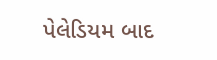પેલેડિયમ બાદ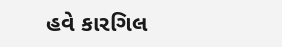હવે કારગિલ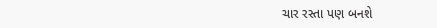ચાર રસ્તા પણ બનશે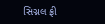સિગ્નલ ફ્રી